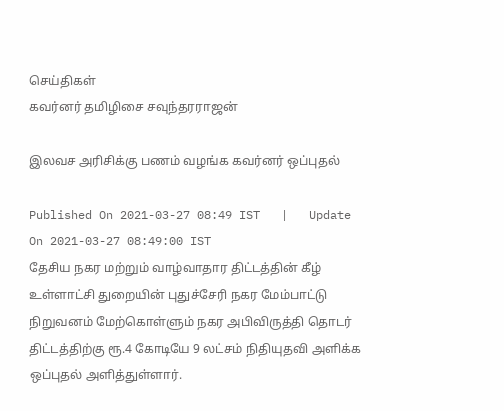செய்திகள்
கவர்னர் தமிழிசை சவுந்தரராஜன்

இலவச அரிசிக்கு பணம் வழங்க கவர்னர் ஒப்புதல்

Published On 2021-03-27 08:49 IST   |   Update On 2021-03-27 08:49:00 IST
தேசிய நகர மற்றும் வாழ்வாதார திட்டத்தின் கீழ் உள்ளாட்சி துறையின் புதுச்சேரி நகர மேம்பாட்டு நிறுவனம் மேற்கொள்ளும் நகர அபிவிருத்தி தொடர் திட்டத்திற்கு ரூ.4 கோடியே 9 லட்சம் நிதியுதவி அளிக்க ஒப்புதல் அளித்துள்ளார்.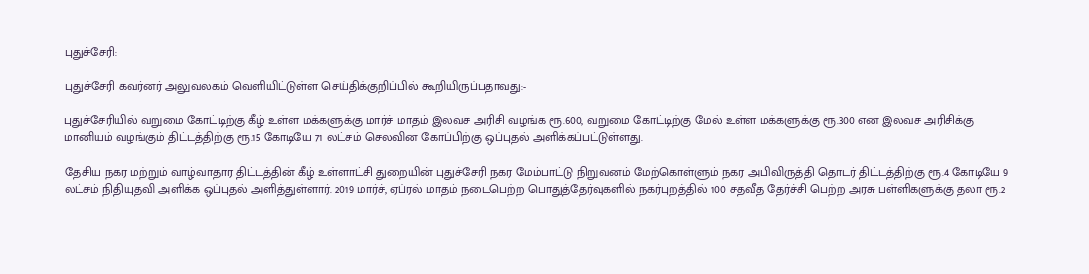புதுச்சேரி:

புதுச்சேரி கவர்னர் அலுவலகம் வெளியிட்டுள்ள செய்திக்குறிப்பில் கூறியிருப்பதாவது:-

புதுச்சேரியில் வறுமை கோட்டிற்கு கீழ் உள்ள மக்களுக்கு மார்ச் மாதம் இலவச அரிசி வழங்க ரூ.600, வறுமை கோட்டிற்கு மேல் உள்ள மக்களுக்கு ரூ.300 என இலவச அரிசிக்கு மானியம் வழங்கும் திட்டத்திற்கு ரூ.15 கோடியே 71 லட்சம் செலவின கோப்பிற்கு ஒப்புதல் அளிக்கப்பட்டுள்ளது.

தேசிய நகர மற்றும் வாழ்வாதார திட்டத்தின் கீழ் உள்ளாட்சி துறையின் புதுச்சேரி நகர மேம்பாட்டு நிறுவனம் மேற்கொள்ளும் நகர அபிவிருத்தி தொடர் திட்டத்திற்கு ரூ.4 கோடியே 9 லட்சம் நிதியுதவி அளிக்க ஒப்புதல் அளித்துள்ளார். 2019 மார்ச், ஏப்ரல் மாதம் நடைபெற்ற பொதுத்தேர்வுகளில் நகர்புறத்தில் 100 சதவீத தேர்ச்சி பெற்ற அரசு பள்ளிகளுக்கு தலா ரூ.2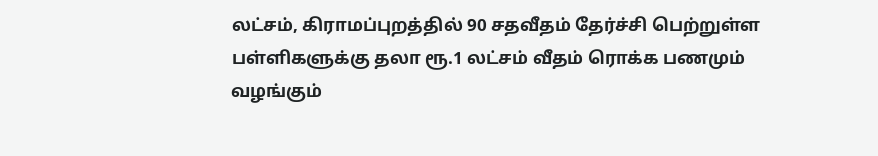லட்சம், கிராமப்புறத்தில் 90 சதவீதம் தேர்ச்சி பெற்றுள்ள பள்ளிகளுக்கு தலா ரூ.1 லட்சம் வீதம் ரொக்க பணமும் வழங்கும்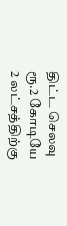திட்ட செலவு ரூ.2 கோடியே 2 லட்சத்திற்கு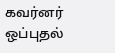கவர்னர் ஒப்புதல்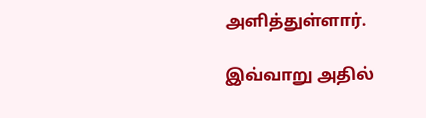அளித்துள்ளார்.

இவ்வாறு அதில்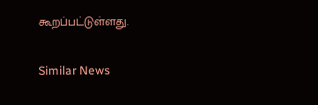கூறப்பட்டுள்ளது.

Similar News